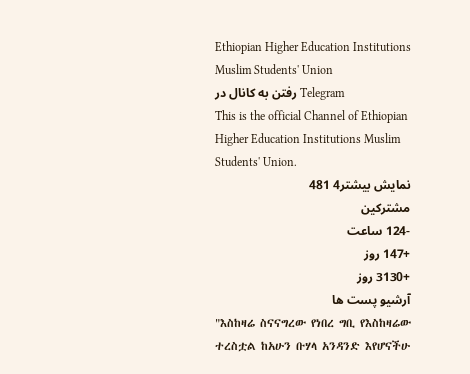Ethiopian Higher Education Institutions Muslim Students' Union
رفتن به کانال در Telegram
This is the official Channel of Ethiopian Higher Education Institutions Muslim Students' Union.
نمایش بیشتر4 481
مشترکین
-124 ساعت
+147 روز
+3130 روز
آرشیو پست ها
"እስከዛሬ ስናናግረው የነበረ ግቢ የእስከዛሬው ተረስቷል ከአሁን ቡሃላ አንዳንድ እየሆናችሁ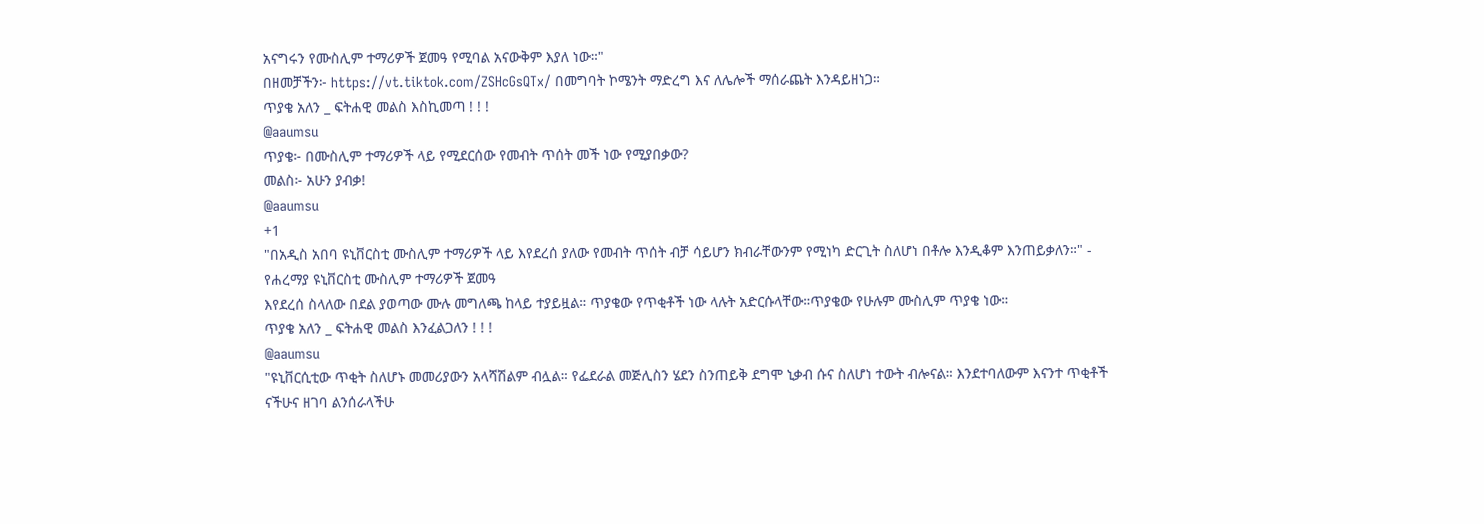አናግሩን የሙስሊም ተማሪዎች ጀመዓ የሚባል አናውቅም እያለ ነው።"
በዘመቻችን፦ https://vt.tiktok.com/ZSHcGsQTx/ በመግባት ኮሜንት ማድረግ እና ለሌሎች ማሰራጨት እንዳይዘነጋ።
ጥያቄ አለን _ ፍትሐዊ መልስ እስኪመጣ ! ! !
@aaumsu
ጥያቄ፦ በሙስሊም ተማሪዎች ላይ የሚደርሰው የመብት ጥሰት መች ነው የሚያበቃው?
መልስ፦ አሁን ያብቃ!
@aaumsu
+1
"በአዲስ አበባ ዩኒቨርስቲ ሙስሊም ተማሪዎች ላይ እየደረሰ ያለው የመብት ጥሰት ብቻ ሳይሆን ክብራቸውንም የሚነካ ድርጊት ስለሆነ በቶሎ እንዲቆም እንጠይቃለን።" - የሐረማያ ዩኒቨርስቲ ሙስሊም ተማሪዎች ጀመዓ
እየደረሰ ስላለው በደል ያወጣው ሙሉ መግለጫ ከላይ ተያይዟል። ጥያቄው የጥቂቶች ነው ላሉት አድርሱላቸው።ጥያቄው የሁሉም ሙስሊም ጥያቄ ነው።
ጥያቄ አለን _ ፍትሐዊ መልስ እንፈልጋለን ! ! !
@aaumsu
"ዩኒቨርሲቲው ጥቂት ስለሆኑ መመሪያውን አላሻሽልም ብሏል። የፌደራል መጅሊስን ሄደን ስንጠይቅ ደግሞ ኒቃብ ሱና ስለሆነ ተውት ብሎናል። እንደተባለውም እናንተ ጥቂቶች ናችሁና ዘገባ ልንሰራላችሁ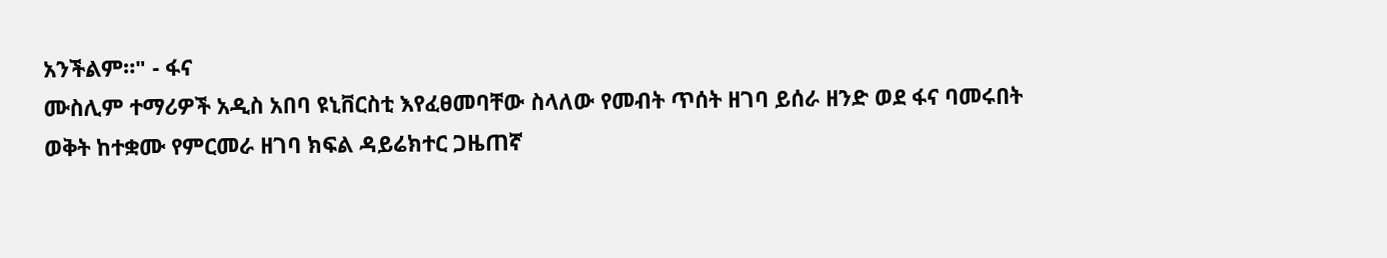አንችልም።" - ፋና
ሙስሊም ተማሪዎች አዲስ አበባ ዩኒቨርስቲ እየፈፀመባቸው ስላለው የመብት ጥሰት ዘገባ ይሰራ ዘንድ ወደ ፋና ባመሩበት ወቅት ከተቋሙ የምርመራ ዘገባ ክፍል ዳይሬክተር ጋዜጠኛ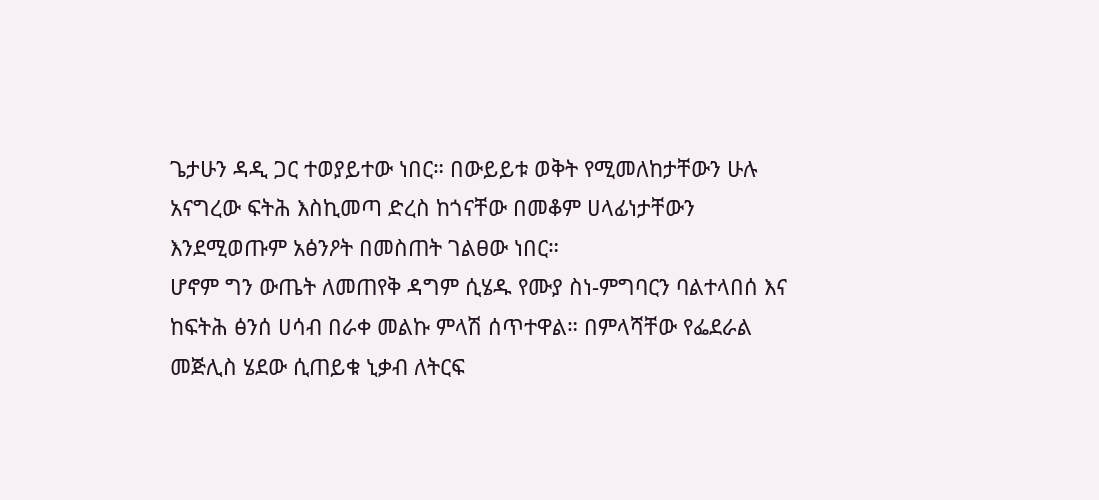ጌታሁን ዳዲ ጋር ተወያይተው ነበር። በውይይቱ ወቅት የሚመለከታቸውን ሁሉ አናግረው ፍትሕ እስኪመጣ ድረስ ከጎናቸው በመቆም ሀላፊነታቸውን እንደሚወጡም አፅንዖት በመስጠት ገልፀው ነበር።
ሆኖም ግን ውጤት ለመጠየቅ ዳግም ሲሄዱ የሙያ ስነ-ምግባርን ባልተላበሰ እና ከፍትሕ ፅንሰ ሀሳብ በራቀ መልኩ ምላሽ ሰጥተዋል። በምላሻቸው የፌደራል መጅሊስ ሄደው ሲጠይቁ ኒቃብ ለትርፍ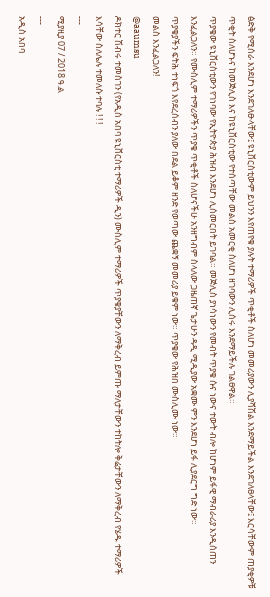ፅድቅ የሚሰራ እንደሆነ እንደገለፁላቸው፤ ዩኒቨርስቲውም ይህንን እየጠየቁ ያሉት ተማሪዎች ጥቂቶች ስለሆነ መመሪያውን ሊያሻሽል እንደማይችል እንደገለፀላቸው፤ እርሳቸውም ጠያቂዎቹ ጥቂት ስለሆኑና ከመጅሊስ እና ከዩኒቨርስቲው የተሰጣቸው መልስ አመርቂ ስለሆነ ዘገባውን ሊሰሩ እንደማይችሉ ገልፀዋል።
ጥያቄው ዩኒቨርስቲውን የገነባው የኢትዮጵያ ሕዝብ እንደሆነ ሊሰመርበት ይገባል። መጅሊስ ያነሳነውን የመብት ጥያቄ ሱና ነውና ተውት ብሎ ከሆነም ይፋዊ ማብራሪያ እንዲሰጠን እንፈልጋለን። የሙስሊም ተማሪዎችን ጥያቄ ጥቂቶች ስለሆናችሁ አንዘግብም ስላለው ጋዜጠኛ ጌታሁን ዳዲ ሚዲያው አቋሙ ምን እንደሆነ ይፋ ሊያደርግ ግድ ነው።
ጥያቄያችን ፍትሕ ተነፍጎ እየደረሰብን ያለው በደል ይቆም ዘንድ የወጣው ጨቋኝ መመሪያ ይቁም ነው። ጥያቄው የሕዝበ ሙስሊሙ ነው።
መልስ እንፈልጋለን!
@aaumsu
ዶክተር ሽብሩ ተመስገን (የአዲስ አበባ ዩኒቨርስቲ ተማሪዎች ዲን) ሙስሊም ተማሪዎች ጥያቄያቸውን ለማቅረብ ይምጡ ማለታቸውን ተከትሎ ቅሬታቸውን ለማቅረብ የሄዱ ተማሪዎች እሳቸው ስለሌሉ ተመለሱ ተባሉ ! ! !
---
ሚያዚያ 07 / 2018 ዓ.ል
---
አዲስ አበባ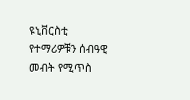ዩኒቨርስቲ የተማሪዎቹን ሰብዓዊ መብት የሚጥስ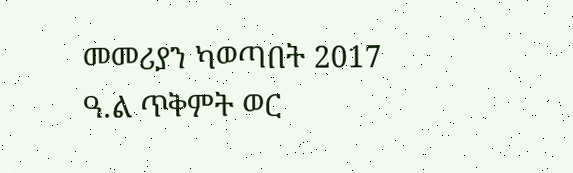መመሪያን ካወጣበት 2017 ዓ.ል ጥቅምት ወር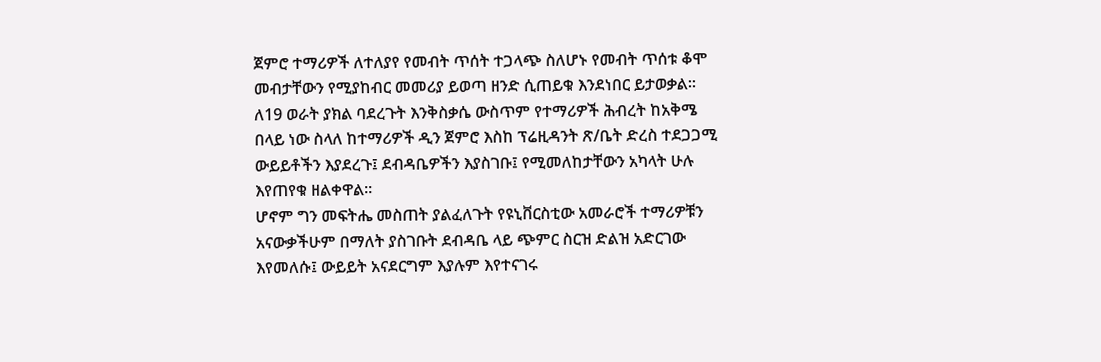ጀምሮ ተማሪዎች ለተለያየ የመብት ጥሰት ተጋላጭ ስለሆኑ የመብት ጥሰቱ ቆሞ መብታቸውን የሚያከብር መመሪያ ይወጣ ዘንድ ሲጠይቁ እንደነበር ይታወቃል። ለ19 ወራት ያክል ባደረጉት እንቅስቃሴ ውስጥም የተማሪዎች ሕብረት ከአቅሜ በላይ ነው ስላለ ከተማሪዎች ዲን ጀምሮ እስከ ፕሬዚዳንት ጽ/ቤት ድረስ ተደጋጋሚ ውይይቶችን እያደረጉ፤ ደብዳቤዎችን እያስገቡ፤ የሚመለከታቸውን አካላት ሁሉ እየጠየቁ ዘልቀዋል።
ሆኖም ግን መፍትሔ መስጠት ያልፈለጉት የዩኒቨርስቲው አመራሮች ተማሪዎቹን አናውቃችሁም በማለት ያስገቡት ደብዳቤ ላይ ጭምር ስርዝ ድልዝ አድርገው እየመለሱ፤ ውይይት አናደርግም እያሉም እየተናገሩ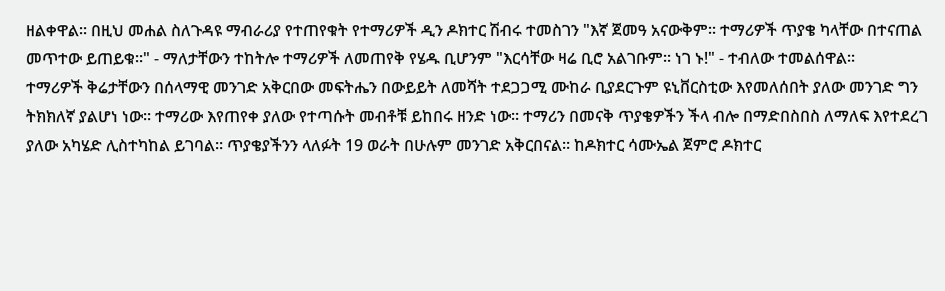ዘልቀዋል። በዚህ መሐል ስለጉዳዩ ማብራሪያ የተጠየቁት የተማሪዎች ዲን ዶክተር ሽብሩ ተመስገን "እኛ ጀመዓ አናውቅም። ተማሪዎች ጥያቄ ካላቸው በተናጠል መጥተው ይጠይቁ።" - ማለታቸውን ተከትሎ ተማሪዎች ለመጠየቅ የሄዱ ቢሆንም "እርሳቸው ዛሬ ቢሮ አልገቡም። ነገ ኑ!" - ተብለው ተመልሰዋል።
ተማሪዎች ቅሬታቸውን በሰላማዊ መንገድ አቅርበው መፍትሔን በውይይት ለመሻት ተደጋጋሚ ሙከራ ቢያደርጉም ዩኒቨርስቲው እየመለሰበት ያለው መንገድ ግን ትክክለኛ ያልሆነ ነው። ተማሪው እየጠየቀ ያለው የተጣሱት መብቶቹ ይከበሩ ዘንድ ነው። ተማሪን በመናቅ ጥያቄዎችን ችላ ብሎ በማድበስበስ ለማለፍ እየተደረገ ያለው አካሄድ ሊስተካከል ይገባል። ጥያቄያችንን ላለፉት 19 ወራት በሁሉም መንገድ አቅርበናል። ከዶክተር ሳሙኤል ጀምሮ ዶክተር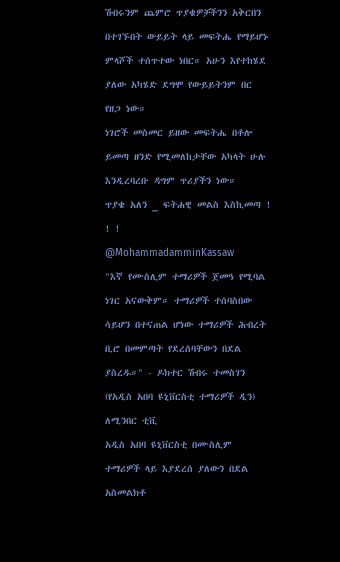ሽብሩንም ጨምሮ ጥያቄዎቻችንን አቅርበን በተገኙበት ውይይት ላይ መፍትሔ የማይሆኑ ምላሾች ተሰጥተው ነበር። አሁን እየተከሄደ ያለው አካሄድ ደግሞ የውይይትንም በር የዘጋ ነው።
ነገሮች መስመር ይዘው መፍትሔ በቶሎ ይመጣ ዘንድ የሚመለከታቸው አካላት ሁሉ እንዲረባረቡ ዳግም ጥሪያችን ነው።
ጥያቄ አለን _ ፍትሐዊ መልስ እስኪመጣ ! ! !
@MohammadamminKassaw
"እኛ የሙስሊም ተማሪዎች ጀመዓ የሚባል ነገር አናውቅም። ተማሪዎች ተሰባስበው ሳይሆን በተናጠል ሆነው ተማሪዎች ሕብረት ቢሮ በመምጣት የደረሰባቸውን በደል ያስረዱ።" - ዶክተር ሽብሩ ተመስገን (የአዲስ አበባ ዩኒቨርስቲ ተማሪዎች ዲን) ለሚንበር ቲቪ
አዲስ አበባ ዩኒቨርስቲ በሙስሊም ተማሪዎች ላይ እያደረሰ ያለውን በደል አስመልክቶ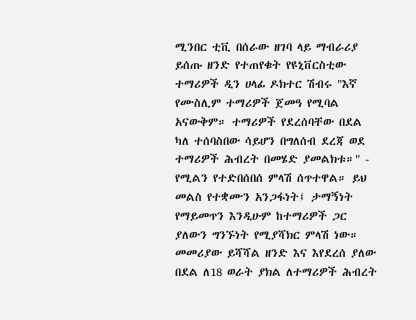ሚንበር ቲቪ በሰራው ዘገባ ላይ ማብራሪያ ይሰጡ ዘንድ የተጠየቁት የዩኒቨርስቲው ተማሪዎች ዲን ሀላፊ ዶክተር ሽብሩ "እኛ የሙስሊም ተማሪዎች ጀመዓ የሚባል አናውቅም። ተማሪዎች የደረሰባቸው በደል ካለ ተሰባስበው ሳይሆን በግለሰብ ደረጃ ወደ ተማሪዎች ሕብረት በመሄድ ያመልክቱ።" - የሚልን የተድበሰበሰ ምላሽ ሰጥተዋል። ይህ መልስ የተቋሙን አንጋፋነት፤ ታማኝነት የማይመጥን እንዲሁም ከተማሪዎች ጋር ያለውን ግንኙነት የሚያሻክር ምላሽ ነው።
መመሪያው ይሻሻል ዘንድ እና እየደረሰ ያለው በደል ለ18 ወራት ያክል ለተማሪዎች ሕብረት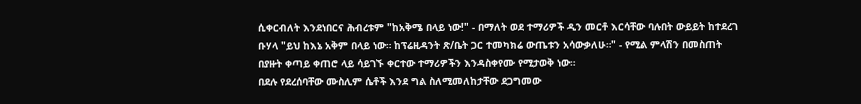ሲቀርብለት እንደነበርና ሕብረቱም "ከአቅሜ በላይ ነው!" - በማለት ወደ ተማሪዎች ዲን መርቶ እርሳቸው ባሉበት ውይይት ከተደረገ ቡሃላ "ይህ ከእኔ አቅም በላይ ነው። ከፕሬዚዳንት ጽ/ቤት ጋር ተመካክሬ ውጤቱን አሳውቃለሁ።" - የሚል ምላሽን በመስጠት በያዙት ቀጣይ ቀጠሮ ላይ ሳይገኙ ቀርተው ተማሪዎችን እንዳስቀየሙ የሚታወቅ ነው።
በደሉ የደረሰባቸው ሙስሊም ሴቶች እንደ ግል ስለሚመለከታቸው ደጋግመው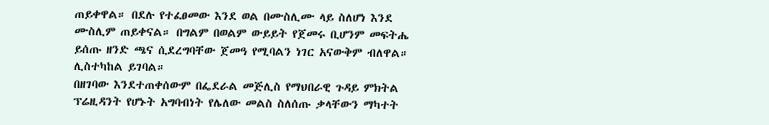ጠይቀዋል። በደሉ የተፈፀመው እንደ ወል በሙስሊሙ ላይ ስለሆነ እንደ ሙስሊም ጠይቀናል። በግልም በወልም ውይይት የጀመሩ ቢሆንም መፍትሔ ይሰጡ ዘንድ ጫና ሲደረግባቸው ጀመዓ የሚባልን ነገር አናውቅም ብለዋል። ሊስተካከል ይገባል።
በዘገባው እንደተጠቀሰውም በፌደራል መጅሊስ የማህበራዊ ጉዳይ ምክትል ፕሬዚዳንት የሆኑት አግባብነት የሌለው መልስ ስለሰጡ ቃላቸውን ማካተት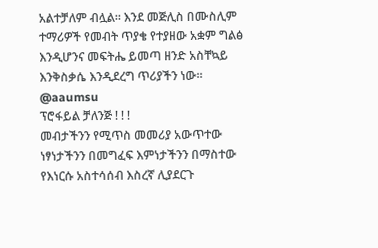አልተቻለም ብሏል። እንደ መጅሊስ በሙስሊም ተማሪዎች የመብት ጥያቄ የተያዘው አቋም ግልፅ እንዲሆንና መፍትሔ ይመጣ ዘንድ አስቸኳይ እንቅስቃሴ እንዲደረግ ጥሪያችን ነው።
@aaumsu
ፕሮፋይል ቻለንጅ ! ! !
መብታችንን የሚጥስ መመሪያ አውጥተው ነፃነታችንን በመግፈፍ እምነታችንን በማስተው የእነርሱ አስተሳሰብ እስረኛ ሊያደርጉ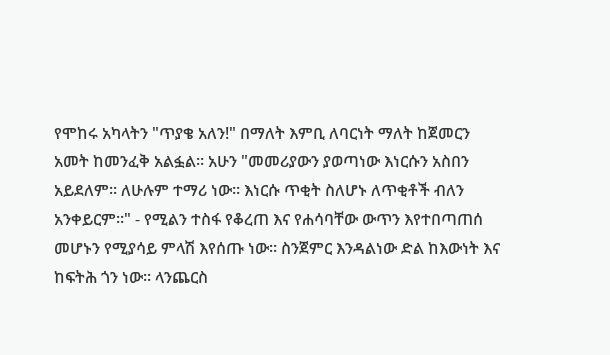የሞከሩ አካላትን "ጥያቄ አለን!" በማለት እምቢ ለባርነት ማለት ከጀመርን አመት ከመንፈቅ አልፏል። አሁን "መመሪያውን ያወጣነው እነርሱን አስበን አይደለም። ለሁሉም ተማሪ ነው። እነርሱ ጥቂት ስለሆኑ ለጥቂቶች ብለን አንቀይርም።" - የሚልን ተስፋ የቆረጠ እና የሐሳባቸው ውጥን እየተበጣጠሰ መሆኑን የሚያሳይ ምላሽ እየሰጡ ነው። ስንጀምር እንዳልነው ድል ከእውነት እና ከፍትሕ ጎን ነው። ላንጨርስ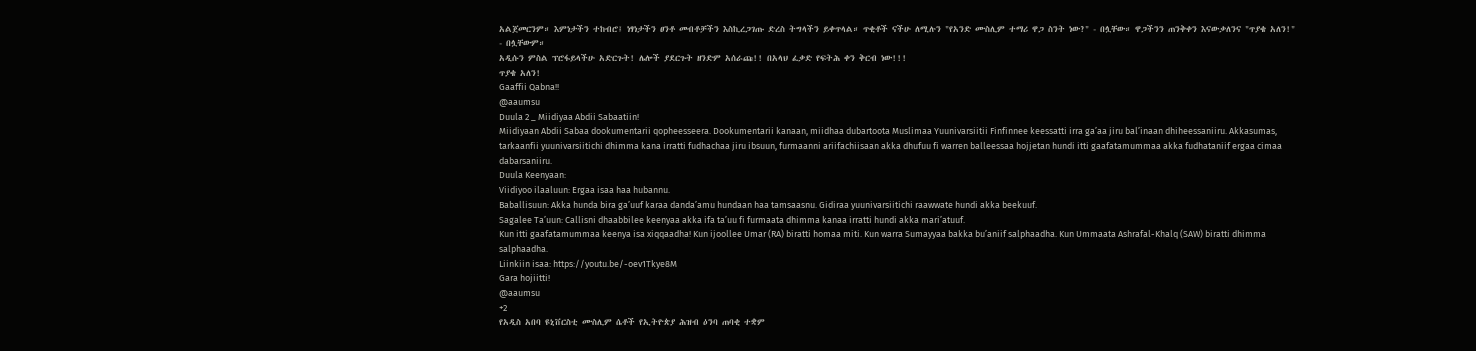አልጀመርንም። እምነታችን ተከብሮ፤ ነፃነታችን ፀንቶ መብቶቻችን እስኪረጋገጡ ድረስ ትግላችን ይቀጥላል። ጥቂቶች ናችሁ ለሚሉን "የአንድ ሙስሊም ተማሪ ዋጋ ስንት ነው?" - በሏቸው። ዋጋችንን ጠንቅቀን እናውቃለንና "ጥያቄ አለን!" - በሏቸውም።
አዲሱን ምስል ፕሮፋይላችሁ አድርጉት! ሌሎች ያደርጉት ዘንድም አሰራጩ!! በአላህ ፈቃድ የፍትሕ ቀን ቅርብ ነው!!!
ጥያቄ አለን!
Gaaffii Qabna!!
@aaumsu
Duula 2 _ Miidiyaa Abdii Sabaatiin!
Miidiyaan Abdii Sabaa dookumentarii qopheesseera. Dookumentarii kanaan, miidhaa dubartoota Muslimaa Yuunivarsiitii Finfinnee keessatti irra ga’aa jiru bal’inaan dhiheessaniiru. Akkasumas, tarkaanfii yuunivarsiitichi dhimma kana irratti fudhachaa jiru ibsuun, furmaanni ariifachiisaan akka dhufuu fi warren balleessaa hojjetan hundi itti gaafatamummaa akka fudhataniif ergaa cimaa dabarsaniiru.
Duula Keenyaan:
Viidiyoo ilaaluun: Ergaa isaa haa hubannu.
Baballisuun: Akka hunda bira ga’uuf karaa danda’amu hundaan haa tamsaasnu. Gidiraa yuunivarsiitichi raawwate hundi akka beekuuf.
Sagalee Ta’uun: Callisni dhaabbilee keenyaa akka ifa ta’uu fi furmaata dhimma kanaa irratti hundi akka mari’atuuf.
Kun itti gaafatamummaa keenya isa xiqqaadha! Kun ijoollee Umar (RA) biratti homaa miti. Kun warra Sumayyaa bakka bu’aniif salphaadha. Kun Ummaata Ashrafal-Khalq (SAW) biratti dhimma salphaadha.
Liinkiin isaa: https://youtu.be/-oev1Tkye8M
Gara hojiitti!
@aaumsu
+2
የአዲስ አበባ ዩኒቨርስቲ ሙስሊም ሴቶች የኢትዮጵያ ሕዝብ ዕንባ ጠባቂ ተቋም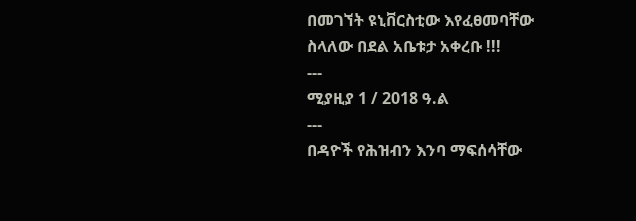በመገኘት ዩኒቨርስቲው እየፈፀመባቸው ስላለው በደል አቤቱታ አቀረቡ !!!
---
ሚያዚያ 1 / 2018 ዓ.ል
---
በዳዮች የሕዝብን እንባ ማፍሰሳቸው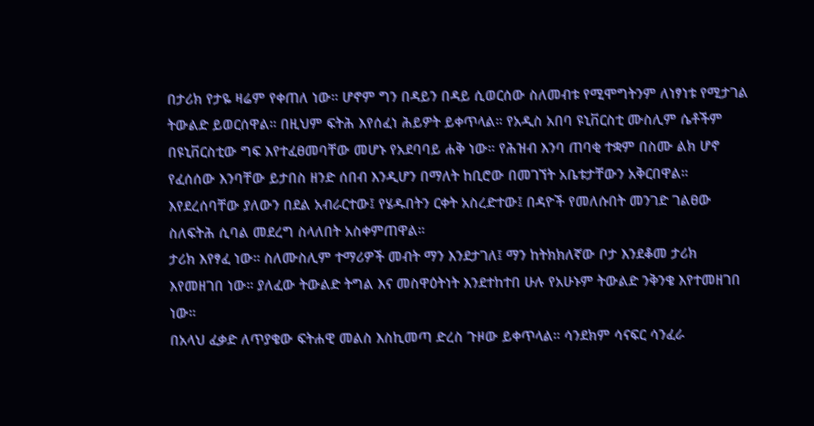በታሪክ የታዬ ዛሬም የቀጠለ ነው። ሆኖም ግን በዳይን በዳይ ሲወርሰው ስለመብቱ የሚሞግትንም ለነፃነቱ የሚታገል ትውልድ ይወርሰዋል። በዚህም ፍትሕ እየሰፈነ ሕይዎት ይቀጥላል። የአዲስ አበባ ዩኒቨርስቲ ሙስሊም ሴቶችም በዩኒቨርስቲው ግፍ እየተፈፀመባቸው መሆኑ የአደባባይ ሐቅ ነው። የሕዝብ እንባ ጠባቂ ተቋም በስሙ ልክ ሆኖ የፈሰሰው እንባቸው ይታበስ ዘንድ ሰበብ እንዲሆን በማለት ከቢሮው በመገኘት አቤቱታቸውን አቅርበዋል። እየደረሰባቸው ያለውን በደል አብራርተው፤ የሄዱበትን ርቀት አስረድተው፤ በዳዮች የመለሱበት መንገድ ገልፀው ስለፍትሕ ሲባል መደረግ ስላለበት አስቀምጠዋል።
ታሪክ እየፃፈ ነው። ስለሙስሊም ተማሪዎች መብት ማን እንደታገለ፤ ማን ከትክክለኛው ቦታ እንደቆመ ታሪክ እየመዘገበ ነው። ያለፈው ትውልድ ትግል እና መስዋዕትነት እንደተከተበ ሁሉ የአሁኑም ትውልድ ንቅንቄ እየተመዘገበ ነው።
በአላህ ፈቃድ ለጥያቄው ፍትሐዊ መልስ እስኪመጣ ድረስ ጉዞው ይቀጥላል። ሳንደክም ሳናፍር ሳንፈራ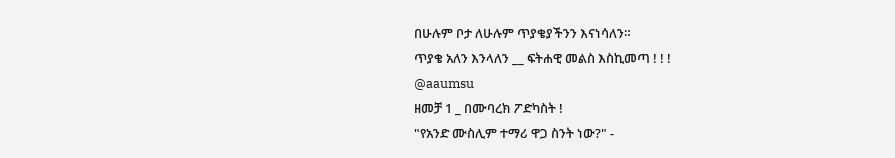በሁሉም ቦታ ለሁሉም ጥያቄያችንን እናነሳለን።
ጥያቄ አለን እንላለን __ ፍትሐዊ መልስ እስኪመጣ ! ! !
@aaumsu
ዘመቻ 1 _ በሙባረክ ፖድካስት !
"የአንድ ሙስሊም ተማሪ ዋጋ ስንት ነው?" -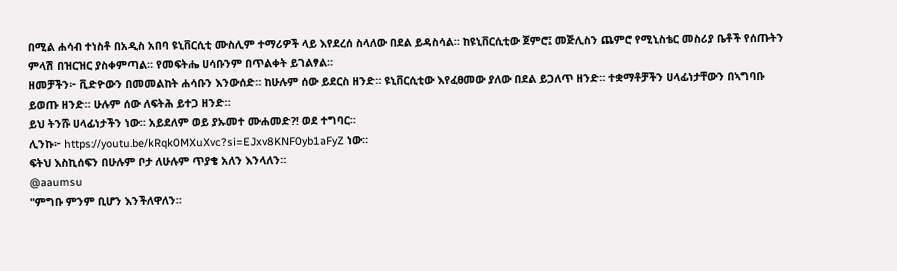በሚል ሐሳብ ተነስቶ በአዲስ አበባ ዩኒቨርሲቲ ሙስሊም ተማሪዎች ላይ እየደረሰ ስላለው በደል ይዳስሳል። ከዩኒቨርሲቲው ጀምሮ፤ መጅሊስን ጨምሮ የሚኒስቴር መስሪያ ቤቶች የሰጡትን ምላሽ በዝርዝር ያስቀምጣል። የመፍትሔ ሀሳቡንም በጥልቀት ይገልፃል።
ዘመቻችን፦ ቪድዮውን በመመልከት ሐሳቡን እንውሰድ። ከሁሉም ሰው ይደርስ ዘንድ። ዩኒቨርሲቲው እየፈፀመው ያለው በደል ይጋለጥ ዘንድ። ተቋማቶቻችን ሀላፊነታቸውን በኣግባቡ ይወጡ ዘንድ። ሁሉም ሰው ለፍትሕ ይተጋ ዘንድ።
ይህ ትንሹ ሀላፊነታችን ነው። አይደለም ወይ ያኡመተ ሙሐመድ?! ወደ ተግባር።
ሊንኩ፦ https://youtu.be/kRqk0MXuXvc?si=EJxv8KNF0yb1aFyZ ነው።
ፍትህ እስኪሰፍን በሁሉም ቦታ ለሁሉም ጥያቄ አለን እንላለን።
@aaumsu
"ምግቡ ምንም ቢሆን እንችለዋለን።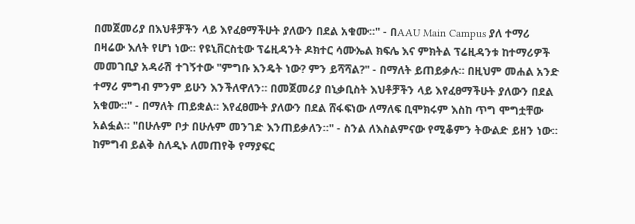በመጀመሪያ በእህቶቻችን ላይ እየፈፀማችሁት ያለውን በደል አቁሙ።" - በAAU Main Campus ያለ ተማሪ
በዛሬው እለት የሆነ ነው። የዩኒቨርስቲው ፕሬዚዳንት ዶክተር ሳሙኤል ክፍሌ እና ምክትል ፕሬዚዳንቱ ከተማሪዎች መመገቢያ አዳራሽ ተገኝተው "ምግቡ እንዴት ነው? ምን ይሻሻል?" - በማለት ይጠይቃሉ። በዚህም መሐል አንድ ተማሪ ምግብ ምንም ይሁን እንችለዋለን። በመጀመሪያ በኒቃቢስት እህቶቻችን ላይ እየፈፀማችሁት ያለውን በደል አቁሙ።" - በማለት ጠይቋል። እየፈፀሙት ያለውን በደል ሸፋፍነው ለማለፍ ቢሞክሩም እስከ ጥግ ሞግቷቸው አልፏል። "በሁሉም ቦታ በሁሉም መንገድ እንጠይቃለን።" - ስንል ለእስልምናው የሚቆምን ትውልድ ይዘን ነው። ከምግብ ይልቅ ስለዲኑ ለመጠየቅ የማያፍር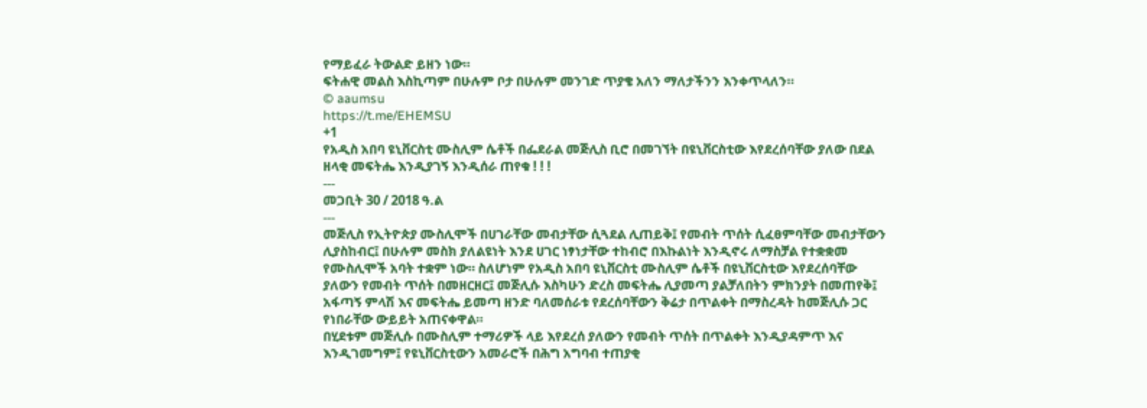የማይፈራ ትውልድ ይዘን ነው።
ፍትሐዊ መልስ እስኪጣም በሁሉም ቦታ በሁሉም መንገድ ጥያቄ አለን ማለታችንን እንቀጥላለን።
© aaumsu
https://t.me/EHEMSU
+1
የአዲስ አበባ ዩኒቨርስቲ ሙስሊም ሴቶች በፌደራል መጅሊስ ቢሮ በመገኘት በዩኒቨርስቲው እየደረሰባቸው ያለው በደል ዘላቂ መፍትሔ እንዲያገኝ እንዲሰራ ጠየቁ ! ! !
---
መጋቢት 30 / 2018 ዓ.ል
---
መጅሊስ የኢትዮጵያ ሙስሊሞች በሀገራቸው መብታቸው ሲጓደል ሊጠይቅ፤ የመብት ጥሰት ሲፈፀምባቸው መብታቸውን ሊያስከብር፤ በሁሉም መስክ ያለልዩነት እንደ ሀገር ነፃነታቸው ተከብሮ በእኩልነት እንዲኖሩ ለማስቻል የተቋቋመ የሙስሊሞች አባት ተቋም ነው። ስለሆነም የአዲስ አበባ ዩኒቨርስቲ ሙስሊም ሴቶች በዩኒቨርስቲው እየደረሰባቸው ያለውን የመብት ጥሰት በመዘርዘር፤ መጅሊሱ እስካሁን ድረስ መፍትሔ ሊያመጣ ያልቻለበትን ምክንያት በመጠየቅ፤ አፋጣኝ ምላሽ እና መፍትሔ ይመጣ ዘንድ ባለመሰራቱ የደረሰባቸውን ቅሬታ በጥልቀት በማስረዳት ከመጅሊሱ ጋር የነበራቸው ውይይት አጠናቀዋል።
በሂደቱም መጅሊሱ በሙስሊም ተማሪዎች ላይ እየደረሰ ያለውን የመብት ጥሰት በጥልቀት እንዲያዳምጥ እና እንዲገመግም፤ የዩኒቨርስቲውን አመራሮች በሕግ አግባብ ተጠያቂ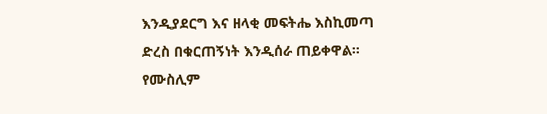እንዲያደርግ እና ዘላቂ መፍትሔ እስኪመጣ ድረስ በቁርጠኝነት እንዲሰራ ጠይቀዋል።
የሙስሊም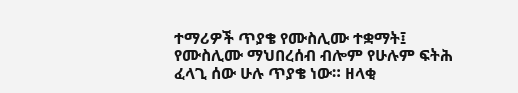ተማሪዎች ጥያቄ የሙስሊሙ ተቋማት፤ የሙስሊሙ ማህበረሰብ ብሎም የሁሉም ፍትሕ ፈላጊ ሰው ሁሉ ጥያቄ ነው። ዘላቂ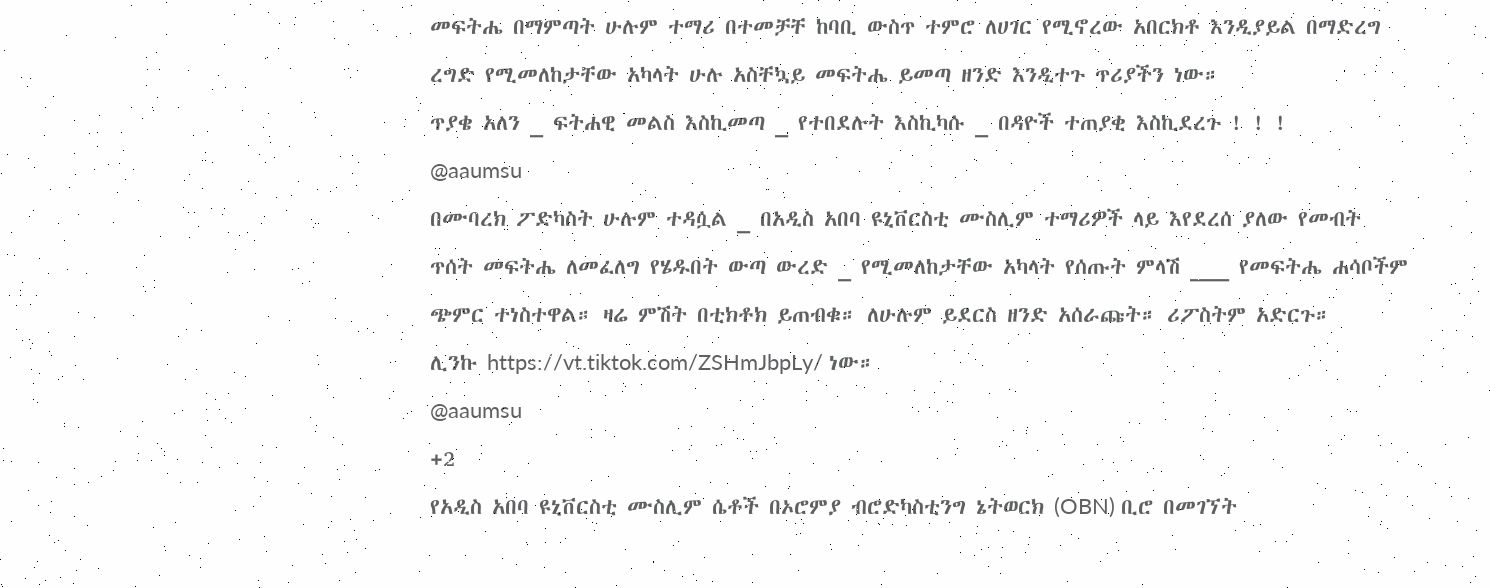መፍትሔ በማምጣት ሁሉም ተማሪ በተመቻቸ ከባቢ ውስጥ ተምሮ ለሀገር የሚኖረው አበርክቶ እንዲያይል በማድረግ ረግድ የሚመለከታቸው አካላት ሁሉ አስቸኳይ መፍትሔ ይመጣ ዘንድ እንዲተጉ ጥሪያችን ነው።
ጥያቄ አለን _ ፍትሐዊ መልስ እስኪመጣ _ የተበደሉት እስኪካሱ _ በዳዮች ተጠያቂ እስኪደረጉ ! ! !
@aaumsu
በሙባረክ ፖድካስት ሁሉም ተዳሷል _ በአዲስ አበባ ዩኒቨርስቲ ሙስሊም ተማሪዎች ላይ እየደረሰ ያለው የመብት ጥሰት መፍትሔ ለመፈለግ የሄዱበት ውጣ ውረድ _ የሚመለከታቸው አካላት የሰጡት ምላሽ ___ የመፍትሔ ሐሳቦችም ጭምር ተነስተዋል። ዛሬ ምሽት በቲክቶክ ይጠብቁ። ለሁሉም ይደርስ ዘንድ አሰራጩት። ሪፖስትም አድርጉ።
ሊንኩ https://vt.tiktok.com/ZSHmJbpLy/ ነው።
@aaumsu
+2
የአዲስ አበባ ዩኒቨርስቲ ሙስሊም ሴቶች በኦሮምያ ብሮድካስቲንግ ኔትወርክ (OBN) ቢሮ በመገኘት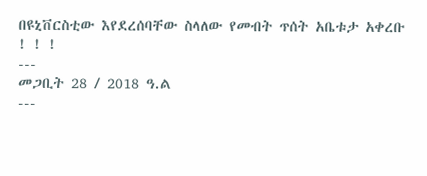በዩኒቨርስቲው እየደረሰባቸው ስላለው የመብት ጥሰት አቤቱታ አቀረቡ ! ! !
---
መጋቢት 28 / 2018 ዓ.ል
---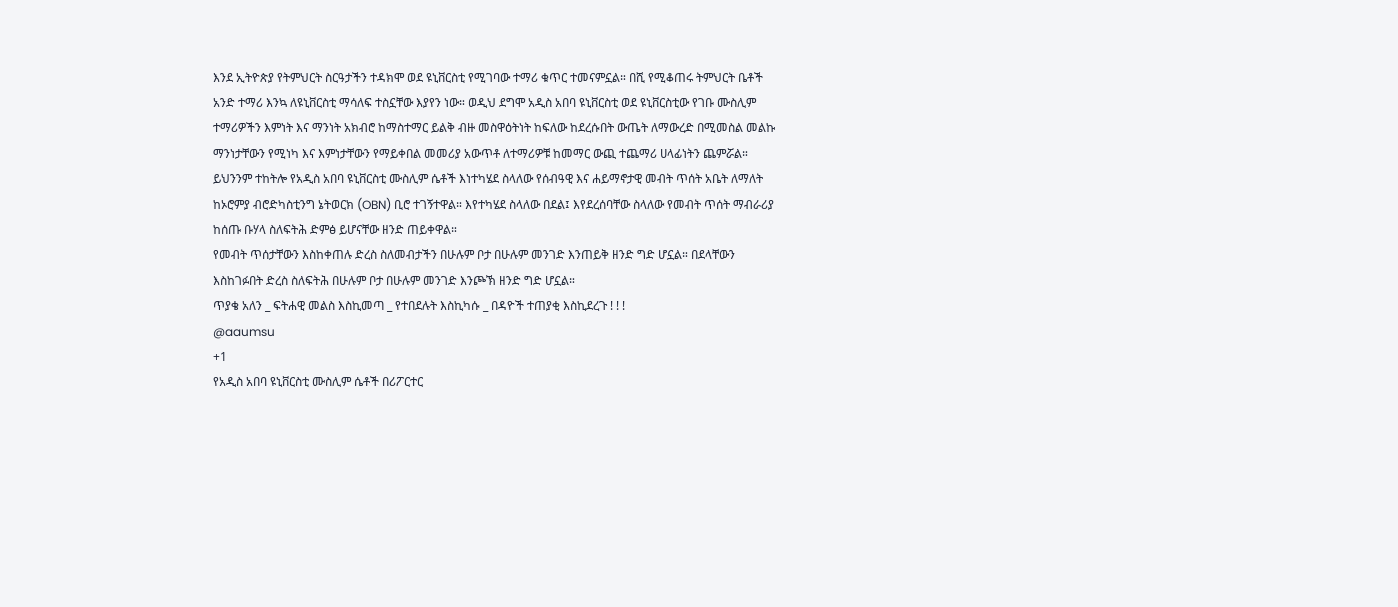እንደ ኢትዮጵያ የትምህርት ስርዓታችን ተዳክሞ ወደ ዩኒቨርስቲ የሚገባው ተማሪ ቁጥር ተመናምኗል። በሺ የሚቆጠሩ ትምህርት ቤቶች አንድ ተማሪ እንኳ ለዩኒቨርስቲ ማሳለፍ ተስኗቸው እያየን ነው። ወዲህ ደግሞ አዲስ አበባ ዩኒቨርስቲ ወደ ዩኒቨርስቲው የገቡ ሙስሊም ተማሪዎችን እምነት እና ማንነት አክብሮ ከማስተማር ይልቅ ብዙ መስዋዕትነት ከፍለው ከደረሱበት ውጤት ለማውረድ በሚመስል መልኩ ማንነታቸውን የሚነካ እና እምነታቸውን የማይቀበል መመሪያ አውጥቶ ለተማሪዎቹ ከመማር ውጪ ተጨማሪ ሀላፊነትን ጨምሯል።
ይህንንም ተከትሎ የአዲስ አበባ ዩኒቨርስቲ ሙስሊም ሴቶች እነተካሄደ ስላለው የሰብዓዊ እና ሐይማኖታዊ መብት ጥሰት አቤት ለማለት ከኦሮምያ ብሮድካስቲንግ ኔትወርክ (OBN) ቢሮ ተገኝተዋል። እየተካሄደ ስላለው በደል፤ እየደረሰባቸው ስላለው የመብት ጥሰት ማብራሪያ ከሰጡ ቡሃላ ስለፍትሕ ድምፅ ይሆናቸው ዘንድ ጠይቀዋል።
የመብት ጥሰታቸውን እስከቀጠሉ ድረስ ስለመብታችን በሁሉም ቦታ በሁሉም መንገድ እንጠይቅ ዘንድ ግድ ሆኗል። በደላቸውን እስከገፉበት ድረስ ስለፍትሕ በሁሉም ቦታ በሁሉም መንገድ እንጮኽ ዘንድ ግድ ሆኗል።
ጥያቄ አለን _ ፍትሐዊ መልስ እስኪመጣ _ የተበደሉት እስኪካሱ _ በዳዮች ተጠያቂ እስኪደረጉ ! ! !
@aaumsu
+1
የአዲስ አበባ ዩኒቨርስቲ ሙስሊም ሴቶች በሪፖርተር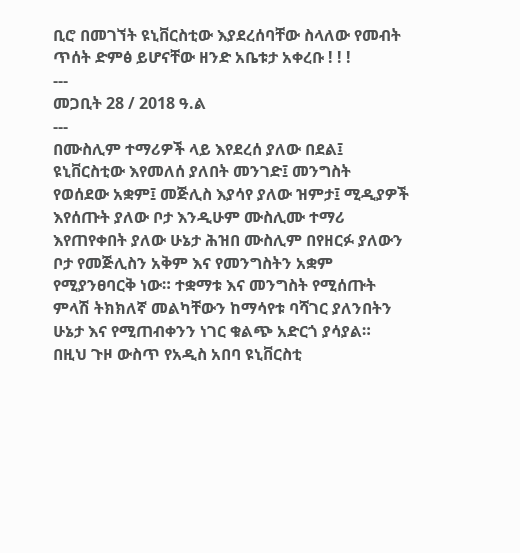ቢሮ በመገኘት ዩኒቨርስቲው እያደረሰባቸው ስላለው የመብት ጥሰት ድምፅ ይሆናቸው ዘንድ አቤቱታ አቀረቡ ! ! !
---
መጋቢት 28 / 2018 ዓ.ል
---
በሙስሊም ተማሪዎች ላይ እየደረሰ ያለው በደል፤ ዩኒቨርስቲው እየመለሰ ያለበት መንገድ፤ መንግስት የወሰደው አቋም፤ መጅሊስ እያሳየ ያለው ዝምታ፤ ሚዲያዎች እየሰጡት ያለው ቦታ እንዲሁም ሙስሊሙ ተማሪ እየጠየቀበት ያለው ሁኔታ ሕዝበ ሙስሊም በየዘርፉ ያለውን ቦታ የመጅሊስን አቅም እና የመንግስትን አቋም የሚያንፀባርቅ ነው። ተቋማቱ እና መንግስት የሚሰጡት ምላሽ ትክክለኛ መልካቸውን ከማሳየቱ ባሻገር ያለንበትን ሁኔታ እና የሚጠብቀንን ነገር ቁልጭ አድርጎ ያሳያል።
በዚህ ጉዞ ውስጥ የአዲስ አበባ ዩኒቨርስቲ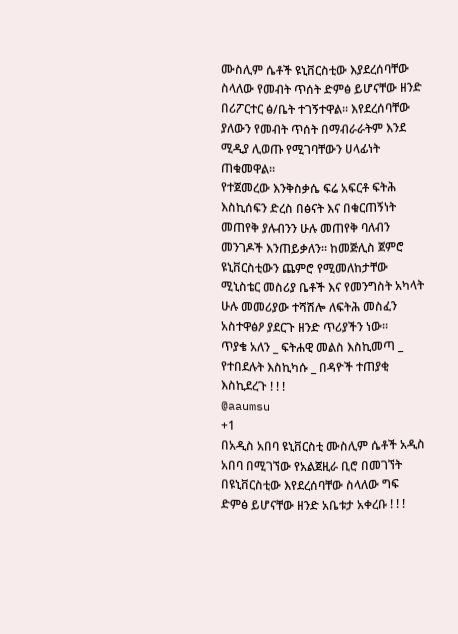ሙስሊም ሴቶች ዩኒቨርስቲው እያደረሰባቸው ስላለው የመብት ጥሰት ድምፅ ይሆናቸው ዘንድ በሪፖርተር ፅ/ቤት ተገኝተዋል። እየደረሰባቸው ያለውን የመብት ጥሰት በማብራራትም እንደ ሚዲያ ሊወጡ የሚገባቸውን ሀላፊነት ጠቁመዋል።
የተጀመረው እንቅስቃሴ ፍሬ አፍርቶ ፍትሕ እስኪሰፍን ድረስ በፅናት እና በቁርጠኝነት መጠየቅ ያሉብንን ሁሉ መጠየቅ ባለብን መንገዶች እንጠይቃለን። ከመጅሊስ ጀምሮ ዩኒቨርስቲውን ጨምሮ የሚመለከታቸው ሚኒስቴር መስሪያ ቤቶች እና የመንግስት አካላት ሁሉ መመሪያው ተሻሽሎ ለፍትሕ መስፈን አስተዋፅዖ ያደርጉ ዘንድ ጥሪያችን ነው።
ጥያቄ አለን _ ፍትሐዊ መልስ እስኪመጣ _ የተበደሉት እስኪካሱ _ በዳዮች ተጠያቂ እስኪደረጉ ! ! !
@aaumsu
+1
በአዲስ አበባ ዩኒቨርስቲ ሙስሊም ሴቶች አዲስ አበባ በሚገኘው የአልጀዚራ ቢሮ በመገኘት በዩኒቨርስቲው እየደረሰባቸው ስላለው ግፍ ድምፅ ይሆናቸው ዘንድ አቤቱታ አቀረቡ ! ! !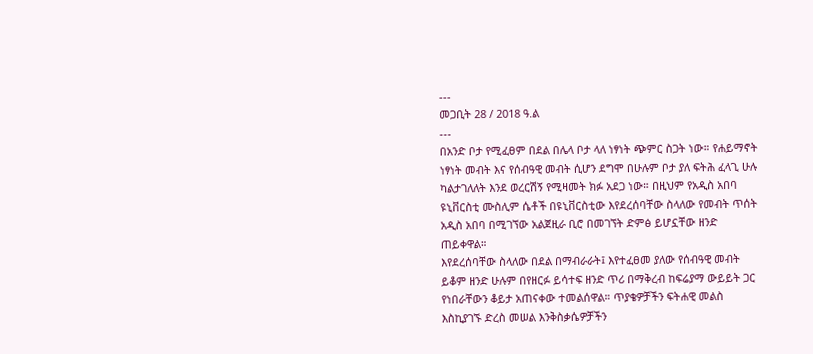---
መጋቢት 28 / 2018 ዓ.ል
---
በአንድ ቦታ የሚፈፀም በደል በሌላ ቦታ ላለ ነፃነት ጭምር ስጋት ነው። የሐይማኖት ነፃነት መብት እና የሰብዓዊ መብት ሲሆን ደግሞ በሁሉም ቦታ ያለ ፍትሕ ፈላጊ ሁሉ ካልታገለለት እንደ ወረርሽኝ የሚዛመት ክፉ አደጋ ነው። በዚህም የአዲስ አበባ ዩኒቨርስቲ ሙስሊም ሴቶች በዩኒቨርስቲው እየደረሰባቸው ስላለው የመብት ጥሰት አዲስ አበባ በሚገኘው አልጀዚራ ቢሮ በመገኘት ድምፅ ይሆኗቸው ዘንድ ጠይቀዋል።
እየደረሰባቸው ስላለው በደል በማብራራት፤ እየተፈፀመ ያለው የሰብዓዊ መብት ይቆም ዘንድ ሁሉም በየዘርፉ ይሳተፍ ዘንድ ጥሪ በማቅረብ ከፍሬያማ ውይይት ጋር የነበራቸውን ቆይታ አጠናቀው ተመልሰዋል። ጥያቄዎቻችን ፍትሐዊ መልስ እስኪያገኙ ድረስ መሠል እንቅስቃሴዎቻችን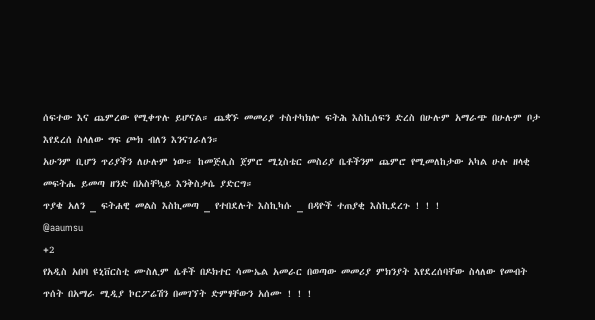ሰፍተው እና ጨምረው የሚቀጥሉ ይሆናል። ጨቋኙ መመሪያ ተስተካክሎ ፍትሕ እስኪሰፍን ድረስ በሁሉም አማራጭ በሁሉም ቦታ እየደረሰ ስላለው ግፍ ጮክ ብለን እንናገራለን።
አሁንም ቢሆን ጥሪያችን ለሁሉም ነው። ከመጅሊስ ጀምሮ ሚኒስቴር መስሪያ ቤቶችንም ጨምሮ የሚመለከታው አካል ሁሉ ዘላቂ መፍትሔ ይመጣ ዘንድ በአስቸኳይ እንቅስቃሴ ያድርግ።
ጥያቄ አለን _ ፍትሐዊ መልስ እስኪመጣ _ የተበደሉት እስኪካሱ _ በዳዮች ተጠያቂ እስኪደረጉ ! ! !
@aaumsu
+2
የአዲስ አበባ ዩኒቨርስቲ ሙስሊም ሴቶች በዶክተር ሳሙኤል አመራር በወጣው መመሪያ ምክንያት እየደረሰባቸው ስላለው የመብት ጥሰት በአማራ ሚዲያ ኮርፖሬሽን በመገኘት ድምፃቸውን አሰሙ ! ! !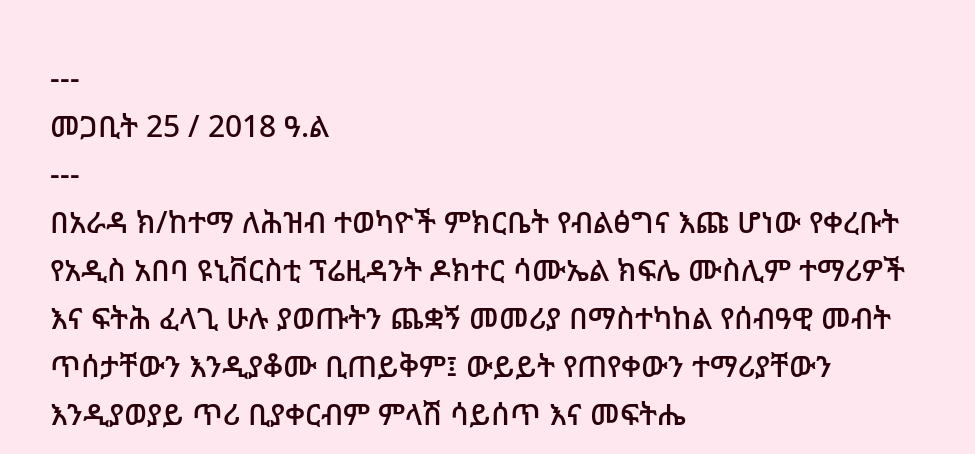---
መጋቢት 25 / 2018 ዓ.ል
---
በአራዳ ክ/ከተማ ለሕዝብ ተወካዮች ምክርቤት የብልፅግና እጩ ሆነው የቀረቡት የአዲስ አበባ ዩኒቨርስቲ ፕሬዚዳንት ዶክተር ሳሙኤል ክፍሌ ሙስሊም ተማሪዎች እና ፍትሕ ፈላጊ ሁሉ ያወጡትን ጨቋኝ መመሪያ በማስተካከል የሰብዓዊ መብት ጥሰታቸውን እንዲያቆሙ ቢጠይቅም፤ ውይይት የጠየቀውን ተማሪያቸውን እንዲያወያይ ጥሪ ቢያቀርብም ምላሽ ሳይሰጥ እና መፍትሔ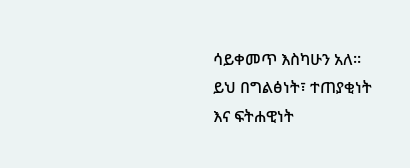ሳይቀመጥ እስካሁን አለ።
ይህ በግልፅነት፣ ተጠያቂነት እና ፍትሐዊነት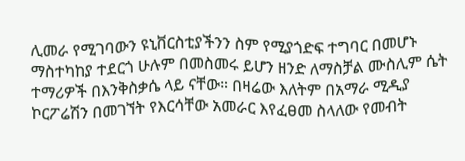ሊመራ የሚገባውን ዩኒቨርስቲያችንን ስም የሚያጎድፍ ተግባር በመሆኑ ማስተካከያ ተደርጎ ሁሉም በመስመሩ ይሆን ዘንድ ለማስቻል ሙስሊም ሴት ተማሪዎች በእንቅስቃሴ ላይ ናቸው። በዛሬው እለትም በአማራ ሚዲያ ኮርፖሬሽን በመገኘት የእርሳቸው አመራር እየፈፀመ ስላለው የመብት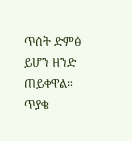ጥሰት ድምፅ ይሆን ዘንድ ጠይቀዋል።
ጥያቄ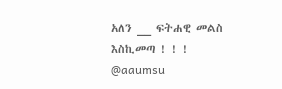አለን __ ፍትሐዊ መልስ እስኪመጣ ! ! !
@aaumsu